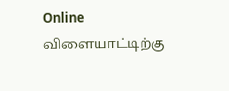Online விளையாட்டிற்கு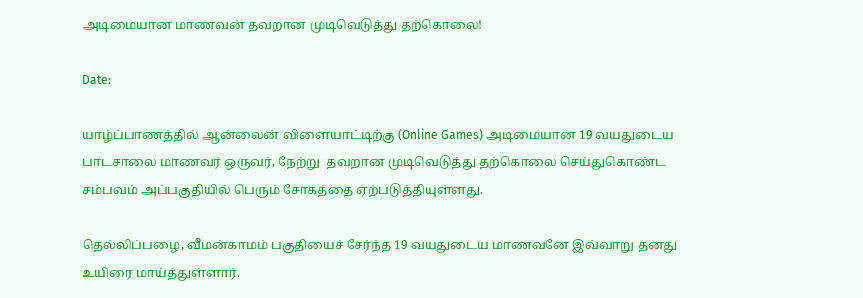அடிமையான மாணவன் தவறான முடிவெடுத்து தற்கொலை!

Date:

யாழ்ப்பாணத்தில் ஆன்லைன் விளையாட்டிற்கு (Online Games) அடிமையான 19 வயதுடைய பாடசாலை மாணவர் ஒருவர், நேற்று  தவறான முடிவெடுத்து தற்கொலை செய்துகொண்ட சம்பவம் அப்பகுதியில் பெரும் சோகத்தை ஏற்படுத்தியுள்ளது.

தெல்லிப்பழை, வீமன்காமம் பகுதியைச் சேர்ந்த 19 வயதுடைய மாணவனே இவ்வாறு தனது உயிரை மாய்த்துள்ளார்.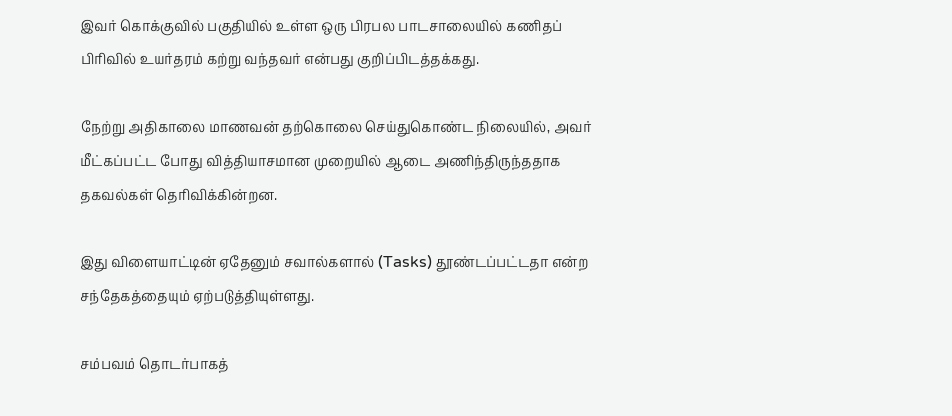இவர் கொக்குவில் பகுதியில் உள்ள ஒரு பிரபல பாடசாலையில் கணிதப் பிரிவில் உயர்தரம் கற்று வந்தவர் என்பது குறிப்பிடத்தக்கது.

நேற்று அதிகாலை மாணவன் தற்கொலை செய்துகொண்ட நிலையில், அவர் மீட்கப்பட்ட போது வித்தியாசமான முறையில் ஆடை அணிந்திருந்ததாக தகவல்கள் தெரிவிக்கின்றன.

இது விளையாட்டின் ஏதேனும் சவால்களால் (Tasks) தூண்டப்பட்டதா என்ற சந்தேகத்தையும் ஏற்படுத்தியுள்ளது.

சம்பவம் தொடர்பாகத்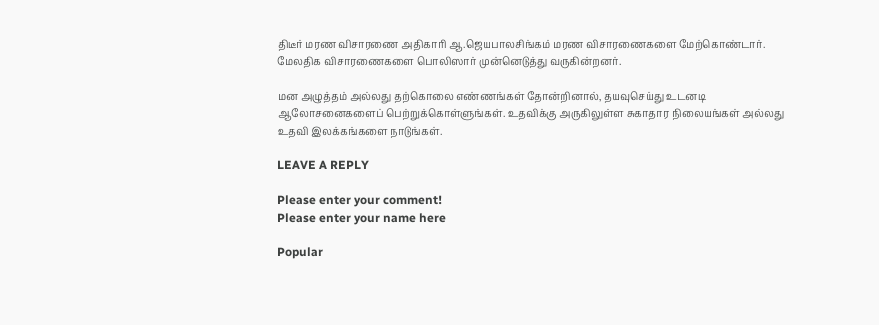திடீர் மரண விசாரணை அதிகாரி ஆ.ஜெயபாலசிங்கம் மரண விசாரணைகளை மேற்கொண்டார். மேலதிக விசாரணைகளை பொலிஸார் முன்னெடுத்து வருகின்றனர்.

மன அழுத்தம் அல்லது தற்கொலை எண்ணங்கள் தோன்றினால், தயவுசெய்து உடனடி ஆலோசனைகளைப் பெற்றுக்கொள்ளுங்கள். உதவிக்கு அருகிலுள்ள சுகாதார நிலையங்கள் அல்லது உதவி இலக்கங்களை நாடுங்கள்.

LEAVE A REPLY

Please enter your comment!
Please enter your name here

Popular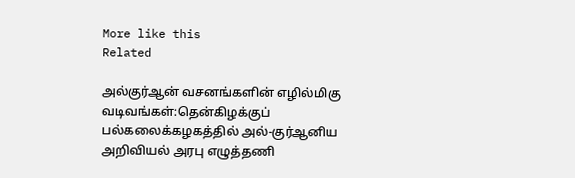More like this
Related

அல்குர்ஆன் வசனங்களின் எழில்மிகு வடிவங்கள்:தென்கிழக்குப் பல்கலைக்கழகத்தில் அல்-குர்ஆனிய அறிவியல் அரபு எழுத்தணி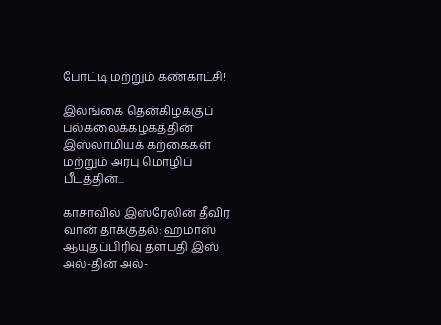போட்டி மற்றும் கண்காட்சி!

இலங்கை தென்கிழக்குப் பல்கலைக்கழகத்தின் இஸ்லாமியக் கற்கைகள் மற்றும் அரபு மொழிப் பீடத்தின்...

காசாவில் இஸ்ரேலின் தீவிர வான் தாக்குதல்: ஹமாஸ் ஆயுதப்பிரிவு தளபதி இஸ் அல்-தின் அல்-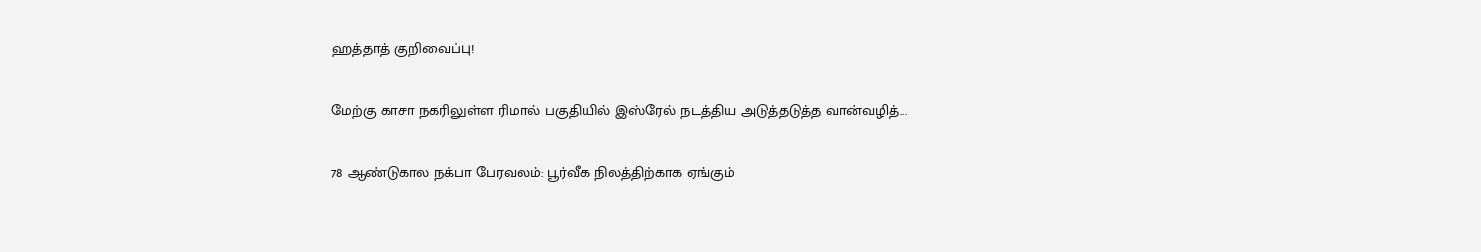ஹத்தாத் குறிவைப்பு!

மேற்கு காசா நகரிலுள்ள ரிமால் பகுதியில் இஸ்ரேல் நடத்திய அடுத்தடுத்த வான்வழித்...

78 ஆண்டுகால நக்பா பேரவலம்: பூர்வீக நிலத்திற்காக ஏங்கும்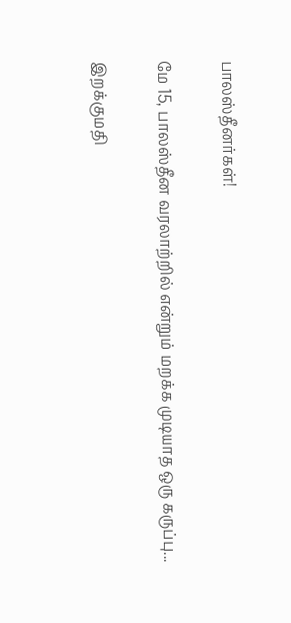பாலஸ்தீனர்கள்!

மே 15, பாலஸ்தீன வரலாற்றில் என்றும் மறக்க முடியாத ஒரு கருப்பு...

இறக்குமதி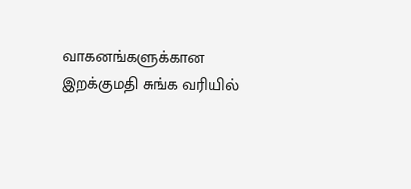வாகனங்களுக்கான இறக்குமதி சுங்க வரியில்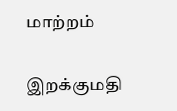மாற்றம்

இறக்குமதி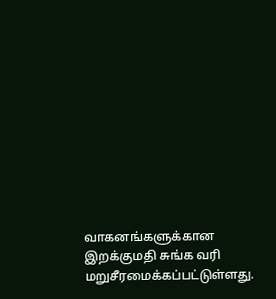வாகனங்களுக்கான இறக்குமதி சுங்க வரி மறுசீரமைக்கப்பட்டுள்ளது.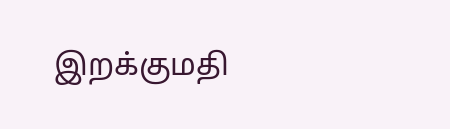இறக்குமதி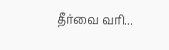தீர்வை வரி...